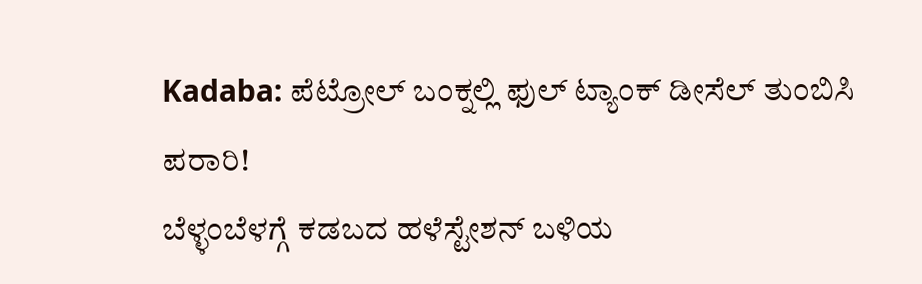Kadaba: ಪೆಟ್ರೋಲ್ ಬಂಕ್ನಲ್ಲಿ ಫುಲ್ ಟ್ಯಾಂಕ್ ಡೀಸೆಲ್ ತುಂಬಿಸಿ ಪರಾರಿ!
ಬೆಳ್ಳಂಬೆಳಗ್ಗೆ ಕಡಬದ ಹಳೆಸ್ಟೇಶನ್ ಬಳಿಯ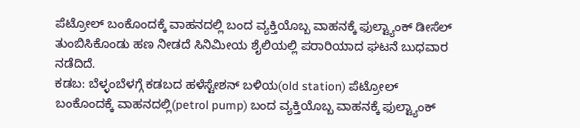ಪೆಟ್ರೋಲ್ ಬಂಕೊಂದಕ್ಕೆ ವಾಹನದಲ್ಲಿ ಬಂದ ವ್ಯಕ್ತಿಯೊಬ್ಬ ವಾಹನಕ್ಕೆ ಫುಲ್ಟ್ಯಾಂಕ್ ಡೀಸೆಲ್ ತುಂಬಿಸಿಕೊಂಡು ಹಣ ನೀಡದೆ ಸಿನಿಮೀಯ ಶೈಲಿಯಲ್ಲಿ ಪರಾರಿಯಾದ ಘಟನೆ ಬುಧವಾರ ನಡೆದಿದೆ.
ಕಡಬ: ಬೆಳ್ಳಂಬೆಳಗ್ಗೆ ಕಡಬದ ಹಳೆಸ್ಟೇಶನ್ ಬಳಿಯ(old station) ಪೆಟ್ರೋಲ್ ಬಂಕೊಂದಕ್ಕೆ ವಾಹನದಲ್ಲಿ(petrol pump) ಬಂದ ವ್ಯಕ್ತಿಯೊಬ್ಬ ವಾಹನಕ್ಕೆ ಫುಲ್ಟ್ಯಾಂಕ್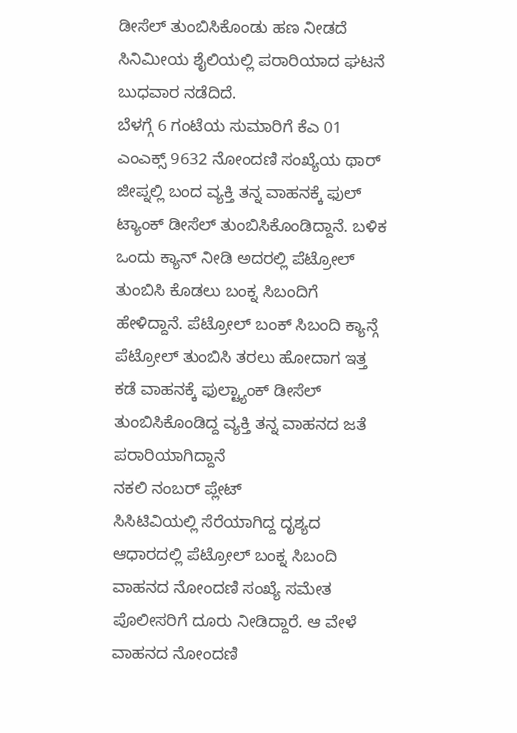ಡೀಸೆಲ್ ತುಂಬಿಸಿಕೊಂಡು ಹಣ ನೀಡದೆ ಸಿನಿಮೀಯ ಶೈಲಿಯಲ್ಲಿ ಪರಾರಿಯಾದ ಘಟನೆ ಬುಧವಾರ ನಡೆದಿದೆ.
ಬೆಳಗ್ಗೆ 6 ಗಂಟೆಯ ಸುಮಾರಿಗೆ ಕೆಎ 01 ಎಂಎಕ್ಸ್ 9632 ನೋಂದಣಿ ಸಂಖ್ಯೆಯ ಥಾರ್ ಜೀಪ್ನಲ್ಲಿ ಬಂದ ವ್ಯಕ್ತಿ ತನ್ನ ವಾಹನಕ್ಕೆ ಫುಲ್ ಟ್ಯಾಂಕ್ ಡೀಸೆಲ್ ತುಂಬಿಸಿಕೊಂಡಿದ್ದಾನೆ. ಬಳಿಕ ಒಂದು ಕ್ಯಾನ್ ನೀಡಿ ಅದರಲ್ಲಿ ಪೆಟ್ರೋಲ್ ತುಂಬಿಸಿ ಕೊಡಲು ಬಂಕ್ನ ಸಿಬಂದಿಗೆ ಹೇಳಿದ್ದಾನೆ. ಪೆಟ್ರೋಲ್ ಬಂಕ್ ಸಿಬಂದಿ ಕ್ಯಾನ್ಗೆ ಪೆಟ್ರೋಲ್ ತುಂಬಿಸಿ ತರಲು ಹೋದಾಗ ಇತ್ತ ಕಡೆ ವಾಹನಕ್ಕೆ ಫುಲ್ಟ್ಯಾಂಕ್ ಡೀಸೆಲ್ ತುಂಬಿಸಿಕೊಂಡಿದ್ದ ವ್ಯಕ್ತಿ ತನ್ನ ವಾಹನದ ಜತೆ ಪರಾರಿಯಾಗಿದ್ದಾನೆ
ನಕಲಿ ನಂಬರ್ ಪ್ಲೇಟ್
ಸಿಸಿಟಿವಿಯಲ್ಲಿ ಸೆರೆಯಾಗಿದ್ದ ದೃಶ್ಯದ ಆಧಾರದಲ್ಲಿ ಪೆಟ್ರೋಲ್ ಬಂಕ್ನ ಸಿಬಂದಿ ವಾಹನದ ನೋಂದಣಿ ಸಂಖ್ಯೆ ಸಮೇತ ಪೊಲೀಸರಿಗೆ ದೂರು ನೀಡಿದ್ದಾರೆ. ಆ ವೇಳೆ ವಾಹನದ ನೋಂದಣಿ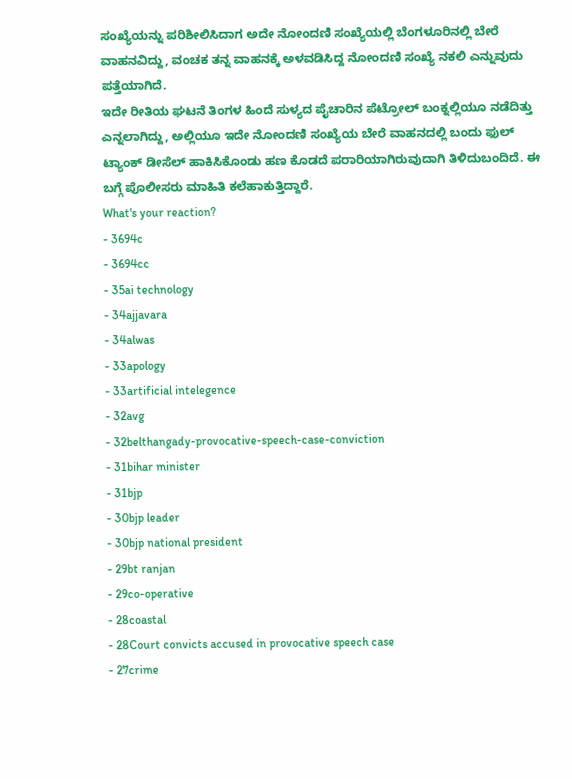ಸಂಖ್ಯೆಯನ್ನು ಪರಿಶೀಲಿಸಿದಾಗ ಅದೇ ನೋಂದಣಿ ಸಂಖ್ಯೆಯಲ್ಲಿ ಬೆಂಗಳೂರಿನಲ್ಲಿ ಬೇರೆ ವಾಹನವಿದ್ದು, ವಂಚಕ ತನ್ನ ವಾಹನಕ್ಕೆ ಅಳವಡಿಸಿದ್ದ ನೋಂದಣಿ ಸಂಖ್ಯೆ ನಕಲಿ ಎನ್ನುವುದು ಪತ್ತೆಯಾಗಿದೆ.
ಇದೇ ರೀತಿಯ ಘಟನೆ ತಿಂಗಳ ಹಿಂದೆ ಸುಳ್ಯದ ಪೈಚಾರಿನ ಪೆಟ್ರೋಲ್ ಬಂಕ್ನಲ್ಲಿಯೂ ನಡೆದಿತ್ತು ಎನ್ನಲಾಗಿದ್ದು, ಅಲ್ಲಿಯೂ ಇದೇ ನೋಂದಣಿ ಸಂಖ್ಯೆಯ ಬೇರೆ ವಾಹನದಲ್ಲಿ ಬಂದು ಫುಲ್ ಟ್ಯಾಂಕ್ ಡೀಸೆಲ್ ಹಾಕಿಸಿಕೊಂಡು ಹಣ ಕೊಡದೆ ಪರಾರಿಯಾಗಿರುವುದಾಗಿ ತಿಳಿದುಬಂದಿದೆ. ಈ ಬಗ್ಗೆ ಪೊಲೀಸರು ಮಾಹಿತಿ ಕಲೆಹಾಕುತ್ತಿದ್ದಾರೆ.
What's your reaction?
- 3694c
- 3694cc
- 35ai technology
- 34ajjavara
- 34alwas
- 33apology
- 33artificial intelegence
- 32avg
- 32belthangady-provocative-speech-case-conviction
- 31bihar minister
- 31bjp
- 30bjp leader
- 30bjp national president
- 29bt ranjan
- 29co-operative
- 28coastal
- 28Court convicts accused in provocative speech case
- 27crime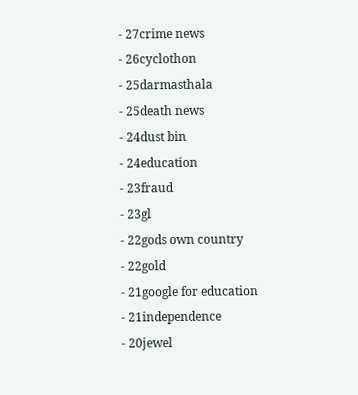- 27crime news
- 26cyclothon
- 25darmasthala
- 25death news
- 24dust bin
- 24education
- 23fraud
- 23gl
- 22gods own country
- 22gold
- 21google for education
- 21independence
- 20jewel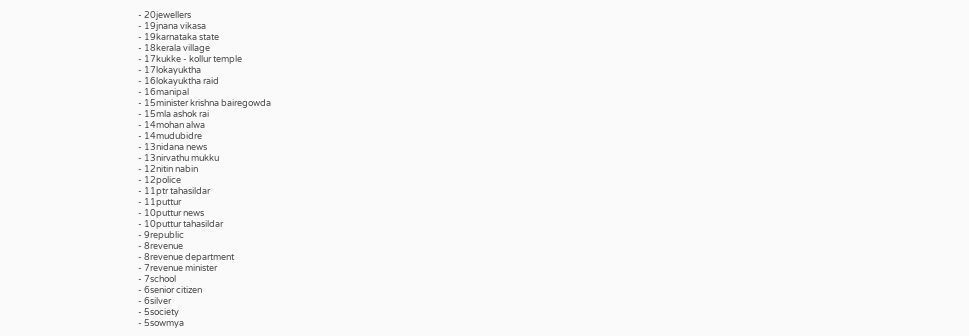- 20jewellers
- 19jnana vikasa
- 19karnataka state
- 18kerala village
- 17kukke - kollur temple
- 17lokayuktha
- 16lokayuktha raid
- 16manipal
- 15minister krishna bairegowda
- 15mla ashok rai
- 14mohan alwa
- 14mudubidre
- 13nidana news
- 13nirvathu mukku
- 12nitin nabin
- 12police
- 11ptr tahasildar
- 11puttur
- 10puttur news
- 10puttur tahasildar
- 9republic
- 8revenue
- 8revenue department
- 7revenue minister
- 7school
- 6senior citizen
- 6silver
- 5society
- 5sowmya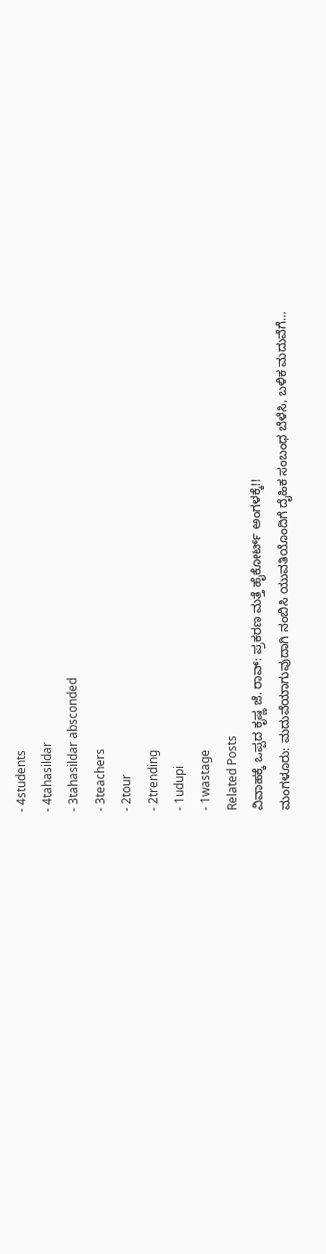- 4students
- 4tahasildar
- 3tahasildar absconded
- 3teachers
- 2tour
- 2trending
- 1udupi
- 1wastage
Related Posts
ವಿವಾಹಕ್ಕೆ ಒಪ್ಪದ ಕೃಷ್ಣ ಜೆ. ರಾವ್: ಪ್ರಕರಣ ಮತ್ತೆ ಹೈಕೋರ್ಟ್ ಅಂಗಳಕ್ಕೆ!!
ಮಂಗಳೂರು: ಮದುವೆಯಾಗುವುದಾಗಿ ನಂಬಿಸಿ ಯುವತಿಯೊಂದಿಗೆ ದೈಹಿಕ ಸಂಬಂಧ ಬೆಳೆಸಿ, ಬಳಿಕ ಮದುವೆಗೆ…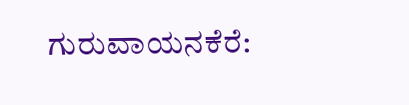ಗುರುವಾಯನಕೆರೆ: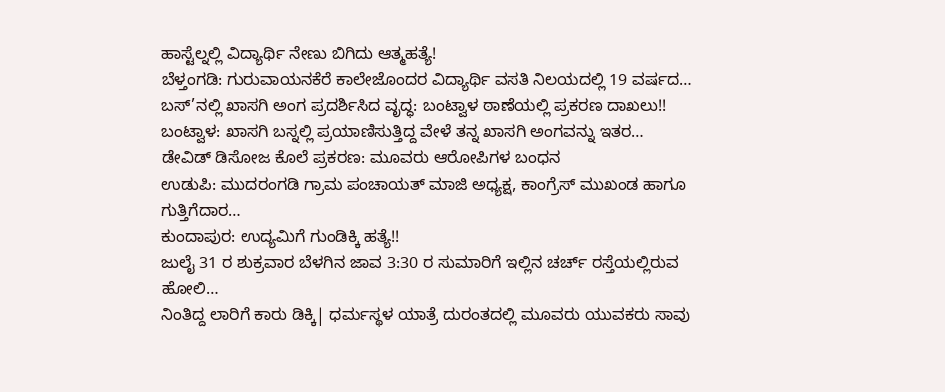ಹಾಸ್ಟೆಲ್ನಲ್ಲಿ ವಿದ್ಯಾರ್ಥಿ ನೇಣು ಬಿಗಿದು ಆತ್ಮಹತ್ಯೆ!
ಬೆಳ್ತಂಗಡಿ: ಗುರುವಾಯನಕೆರೆ ಕಾಲೇಜೊಂದರ ವಿದ್ಯಾರ್ಥಿ ವಸತಿ ನಿಲಯದಲ್ಲಿ 19 ವರ್ಷದ…
ಬಸ್’ನಲ್ಲಿ ಖಾಸಗಿ ಅಂಗ ಪ್ರದರ್ಶಿಸಿದ ವೃದ್ಧ: ಬಂಟ್ವಾಳ ಠಾಣೆಯಲ್ಲಿ ಪ್ರಕರಣ ದಾಖಲು!!
ಬಂಟ್ವಾಳ: ಖಾಸಗಿ ಬಸ್ನಲ್ಲಿ ಪ್ರಯಾಣಿಸುತ್ತಿದ್ದ ವೇಳೆ ತನ್ನ ಖಾಸಗಿ ಅಂಗವನ್ನು ಇತರ…
ಡೇವಿಡ್ ಡಿಸೋಜ ಕೊಲೆ ಪ್ರಕರಣ: ಮೂವರು ಆರೋಪಿಗಳ ಬಂಧನ
ಉಡುಪಿ: ಮುದರಂಗಡಿ ಗ್ರಾಮ ಪಂಚಾಯತ್ ಮಾಜಿ ಅಧ್ಯಕ್ಷ, ಕಾಂಗ್ರೆಸ್ ಮುಖಂಡ ಹಾಗೂ ಗುತ್ತಿಗೆದಾರ…
ಕುಂದಾಪುರ: ಉದ್ಯಮಿಗೆ ಗುಂಡಿಕ್ಕಿ ಹತ್ಯೆ!!
ಜುಲೈ 31 ರ ಶುಕ್ರವಾರ ಬೆಳಗಿನ ಜಾವ 3:30 ರ ಸುಮಾರಿಗೆ ಇಲ್ಲಿನ ಚರ್ಚ್ ರಸ್ತೆಯಲ್ಲಿರುವ ಹೋಲಿ…
ನಿಂತಿದ್ದ ಲಾರಿಗೆ ಕಾರು ಡಿಕ್ಕಿ| ಧರ್ಮಸ್ಥಳ ಯಾತ್ರೆ ದುರಂತದಲ್ಲಿ ಮೂವರು ಯುವಕರು ಸಾವು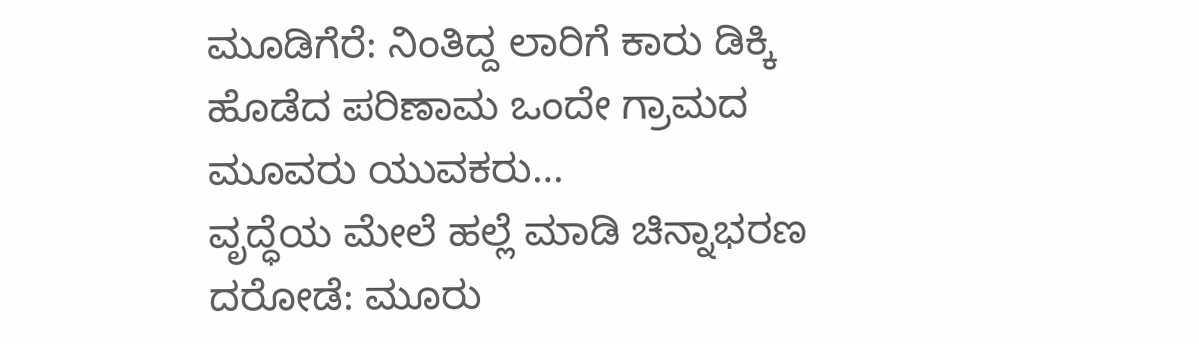ಮೂಡಿಗೆರೆ: ನಿಂತಿದ್ದ ಲಾರಿಗೆ ಕಾರು ಡಿಕ್ಕಿ ಹೊಡೆದ ಪರಿಣಾಮ ಒಂದೇ ಗ್ರಾಮದ ಮೂವರು ಯುವಕರು…
ವೃದ್ಧೆಯ ಮೇಲೆ ಹಲ್ಲೆ ಮಾಡಿ ಚಿನ್ನಾಭರಣ ದರೋಡೆ: ಮೂರು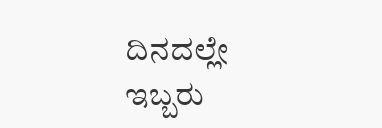ದಿನದಲ್ಲೇ ಇಬ್ಬರು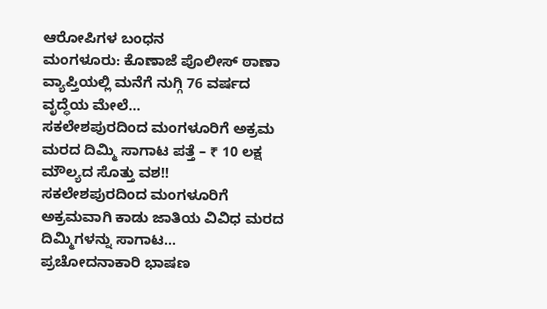ಆರೋಪಿಗಳ ಬಂಧನ
ಮಂಗಳೂರು: ಕೊಣಾಜೆ ಪೊಲೀಸ್ ಠಾಣಾ ವ್ಯಾಪ್ತಿಯಲ್ಲಿ ಮನೆಗೆ ನುಗ್ಗಿ 76 ವರ್ಷದ ವೃದ್ಧೆಯ ಮೇಲೆ…
ಸಕಲೇಶಪುರದಿಂದ ಮಂಗಳೂರಿಗೆ ಅಕ್ರಮ ಮರದ ದಿಮ್ಮಿ ಸಾಗಾಟ ಪತ್ತೆ – ₹ 10 ಲಕ್ಷ ಮೌಲ್ಯದ ಸೊತ್ತು ವಶ!!
ಸಕಲೇಶಪುರದಿಂದ ಮಂಗಳೂರಿಗೆ ಅಕ್ರಮವಾಗಿ ಕಾಡು ಜಾತಿಯ ವಿವಿಧ ಮರದ ದಿಮ್ಮಿಗಳನ್ನು ಸಾಗಾಟ…
ಪ್ರಚೋದನಾಕಾರಿ ಭಾಷಣ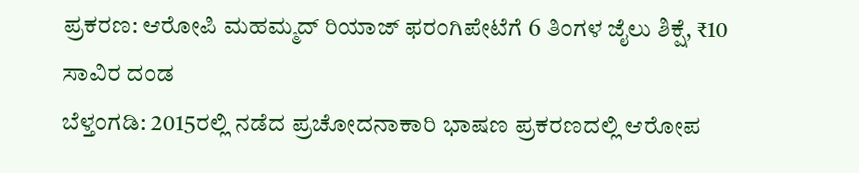ಪ್ರಕರಣ: ಆರೋಪಿ ಮಹಮ್ಮದ್ ರಿಯಾಜ್ ಫರಂಗಿಪೇಟೆಗೆ 6 ತಿಂಗಳ ಜೈಲು ಶಿಕ್ಷೆ, ₹10 ಸಾವಿರ ದಂಡ
ಬೆಳ್ತಂಗಡಿ: 2015ರಲ್ಲಿ ನಡೆದ ಪ್ರಚೋದನಾಕಾರಿ ಭಾಷಣ ಪ್ರಕರಣದಲ್ಲಿ ಆರೋಪ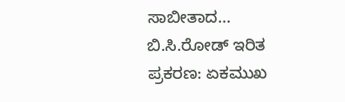ಸಾಬೀತಾದ…
ಬಿ.ಸಿ.ರೋಡ್ ಇರಿತ ಪ್ರಕರಣ: ಏಕಮುಖ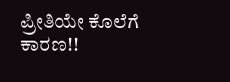ಪ್ರೀತಿಯೇ ಕೊಲೆಗೆ ಕಾರಣ!!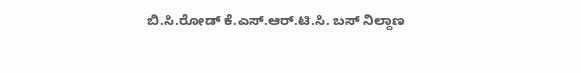ಬಿ.ಸಿ.ರೋಡ್ ಕೆ.ಎಸ್.ಆರ್.ಟಿ.ಸಿ. ಬಸ್ ನಿಲ್ದಾಣ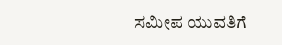ಸಮೀಪ ಯುವತಿಗೆ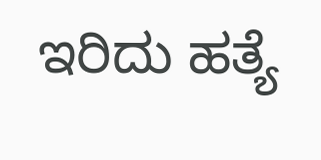ಇರಿದು ಹತ್ಯೆ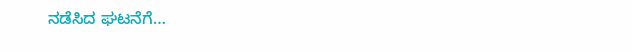ನಡೆಸಿದ ಘಟನೆಗೆ…